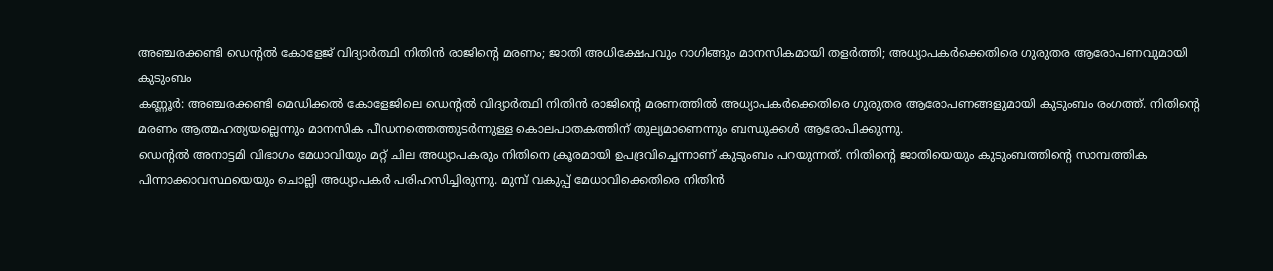അഞ്ചരക്കണ്ടി ഡെന്റൽ കോളേജ് വിദ്യാർത്ഥി നിതിൻ രാജിന്റെ മരണം; ജാതി അധിക്ഷേപവും റാഗിങ്ങും മാനസികമായി തളർത്തി; അധ്യാപകർക്കെതിരെ ഗുരുതര ആരോപണവുമായി കുടുംബം
കണ്ണൂർ: അഞ്ചരക്കണ്ടി മെഡിക്കൽ കോളേജിലെ ഡെന്റൽ വിദ്യാർത്ഥി നിതിൻ രാജിന്റെ മരണത്തിൽ അധ്യാപകർക്കെതിരെ ഗുരുതര ആരോപണങ്ങളുമായി കുടുംബം രംഗത്ത്. നിതിന്റെ മരണം ആത്മഹത്യയല്ലെന്നും മാനസിക പീഡനത്തെത്തുടർന്നുള്ള കൊലപാതകത്തിന് തുല്യമാണെന്നും ബന്ധുക്കൾ ആരോപിക്കുന്നു.
ഡെന്റൽ അനാട്ടമി വിഭാഗം മേധാവിയും മറ്റ് ചില അധ്യാപകരും നിതിനെ ക്രൂരമായി ഉപദ്രവിച്ചെന്നാണ് കുടുംബം പറയുന്നത്. നിതിന്റെ ജാതിയെയും കുടുംബത്തിന്റെ സാമ്പത്തിക പിന്നാക്കാവസ്ഥയെയും ചൊല്ലി അധ്യാപകർ പരിഹസിച്ചിരുന്നു. മുമ്പ് വകുപ്പ് മേധാവിക്കെതിരെ നിതിൻ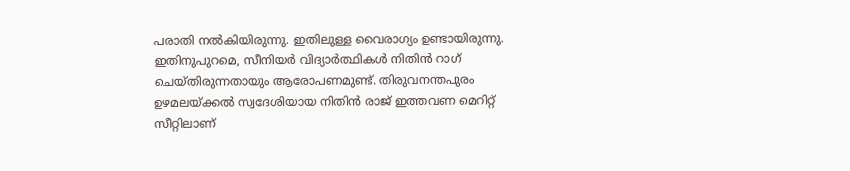പരാതി നൽകിയിരുന്നു. ഇതിലുള്ള വൈരാഗ്യം ഉണ്ടായിരുന്നു.
ഇതിനുപുറമെ, സീനിയർ വിദ്യാർത്ഥികൾ നിതിൻ റാഗ് ചെയ്തിരുന്നതായും ആരോപണമുണ്ട്. തിരുവനന്തപുരം ഉഴമലയ്ക്കൽ സ്വദേശിയായ നിതിൻ രാജ് ഇത്തവണ മെറിറ്റ് സീറ്റിലാണ്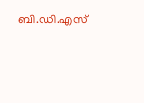ബി.ഡി.എസ്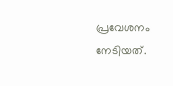പ്രവേശനം നേടിയത്.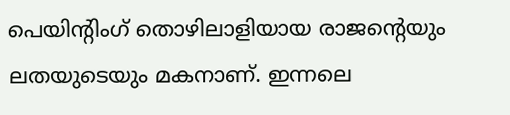പെയിന്റിംഗ് തൊഴിലാളിയായ രാജന്റെയും ലതയുടെയും മകനാണ്. ഇന്നലെ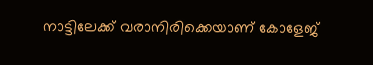നാട്ടിലേക്ക് വരാനിരിക്കെയാണ് കോളേജ്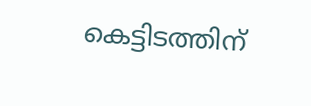കെട്ടിടത്തിന്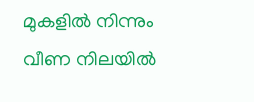മുകളിൽ നിന്നും വീണ നിലയിൽ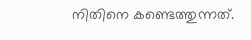നിതിനെ കണ്ടെത്തുന്നത്.